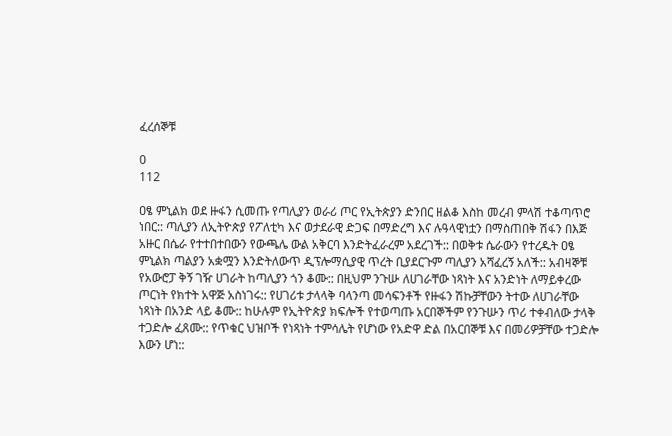ፈረሰኞቹ

0
112

ዐፄ ምኒልክ ወደ ዙፋን ሲመጡ የጣሊያን ወራሪ ጦር የኢትጵያን ድንበር ዘልቆ እስከ መረብ ምላሽ ተቆጣጥሮ ነበር:: ጣሊያን ለኢትዮጵያ የፖለቲካ እና ወታደራዊ ድጋፍ በማድረግ እና ሉዓላዊነቷን በማስጠበቅ ሽፋን በእጅ አዙር በሴራ የተተበተበውን የውጫሌ ውል አቅርባ እንድትፈራረም አደረገች:: በወቅቱ ሴራውን የተረዱት ዐፄ ምኒልክ ጣልያን አቋሟን እንድትለውጥ ዲፕሎማሲያዊ ጥረት ቢያደርጉም ጣሊያን አሻፈረኝ አለች:: አብዛኞቹ የአውሮፓ ቅኝ ገዥ ሀገራት ከጣሊያን ጎን ቆሙ:: በዚህም ንጉሡ ለሀገራቸው ነጻነት እና አንድነት ለማይቀረው ጦርነት የክተት አዋጅ አስነገሩ:: የሀገሪቱ ታላላቅ ባላንጣ መሳፍንቶች የዙፋን ሽኩቻቸውን ትተው ለሀገራቸው ነጻነት በአንድ ላይ ቆሙ:: ከሁሉም የኢትዮጵያ ክፍሎች የተወጣጡ አርበኞችም የንጉሡን ጥሪ ተቀብለው ታላቅ ተጋድሎ ፈጸሙ:: የጥቁር ህዝቦች የነጻነት ተምሳሌት የሆነው የአድዋ ድል በአርበኞቹ እና በመሪዎቻቸው ተጋድሎ እውን ሆነ::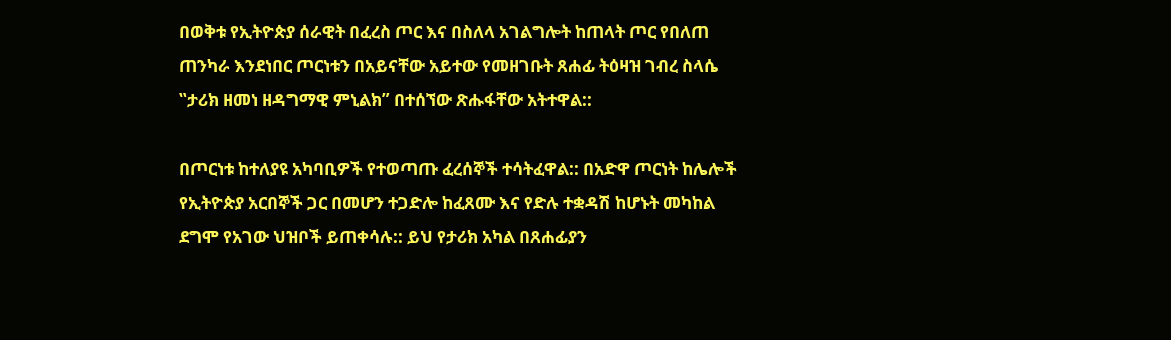በወቅቱ የኢትዮጵያ ሰራዊት በፈረስ ጦር እና በስለላ አገልግሎት ከጠላት ጦር የበለጠ ጠንካራ እንደነበር ጦርነቱን በአይናቸው አይተው የመዘገቡት ጸሐፊ ትዕዛዝ ገብረ ስላሴ ‟ታሪክ ዘመነ ዘዳግማዊ ምኒልክ” በተሰኘው ጽሑፋቸው አትተዋል::

በጦርነቱ ከተለያዩ አካባቢዎች የተወጣጡ ፈረሰኞች ተሳትፈዋል:: በአድዋ ጦርነት ከሌሎች የኢትዮጵያ አርበኞች ጋር በመሆን ተጋድሎ ከፈጸሙ እና የድሉ ተቋዳሽ ከሆኑት መካከል ደግሞ የአገው ህዝቦች ይጠቀሳሉ:: ይህ የታሪክ አካል በጸሐፊያን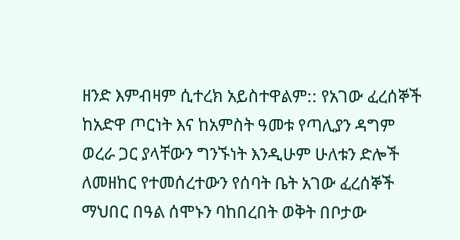ዘንድ እምብዛም ሲተረክ አይስተዋልም:: የአገው ፈረሰኞች ከአድዋ ጦርነት እና ከአምስት ዓመቱ የጣሊያን ዳግም ወረራ ጋር ያላቸውን ግንኙነት እንዲሁም ሁለቱን ድሎች ለመዘከር የተመሰረተውን የሰባት ቤት አገው ፈረሰኞች ማህበር በዓል ሰሞኑን ባከበረበት ወቅት በቦታው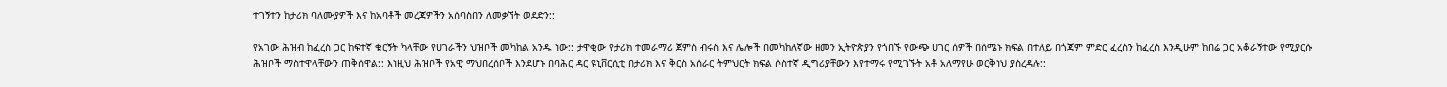ተገኝተን ከታሪክ ባለሙያዎች እና ከአባቶች መረጃዎችን አሰባስበን ለመቃኘት ወደድን::

የአገው ሕዝብ ከፈረስ ጋር ከፍተኛ ቁርኝት ካላቸው የሀገራችን ህዝቦች መካከል አንዱ ነው:: ታዋቂው የታሪክ ተመራማሪ ጀምስ ብሩስ እና ሌሎች በመካከለኛው ዘመን ኢትዮጵያን የጎበኙ የውጭ ሀገር ሰዎች በሰሜኑ ክፍል በተለይ በጎጃም ምድር ፈረስን ከፈረስ እንዲሁም ከበሬ ጋር አቆራኝተው የሚያርሱ ሕዝቦች ማስተዋላቸውን ጠቅሰዋል:: እነዚህ ሕዝቦች የአዊ ማህበረሰቦች እንደሆኑ በባሕር ዳር ዩኒቨርሲቲ በታሪክ እና ቅርስ አሰራር ትምህርት ክፍል ሶስተኛ ዲግሪያቸውን እየተማሩ የሚገኙት አቶ አለማየሁ ወርቅነህ ያስረዳሉ::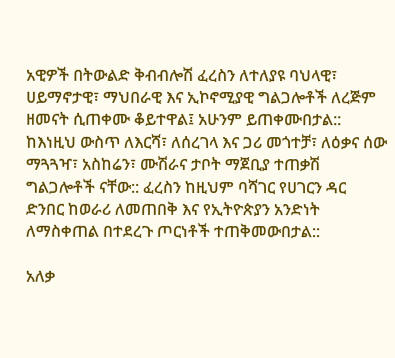አዊዎች በትውልድ ቅብብሎሽ ፈረስን ለተለያዩ ባህላዊ፣ ሀይማኖታዊ፣ ማህበራዊ እና ኢኮኖሚያዊ ግልጋሎቶች ለረጅም ዘመናት ሲጠቀሙ ቆይተዋል፤ አሁንም ይጠቀሙበታል:: ከእነዚህ ውስጥ ለእርሻ፣ ለሰረገላ እና ጋሪ መጎተቻ፣ ለዕቃና ሰው ማጓጓዣ፣ አስከሬን፣ ሙሽራና ታቦት ማጀቢያ ተጠቃሽ ግልጋሎቶች ናቸው:: ፈረስን ከዚህም ባሻገር የሀገርን ዳር ድንበር ከወራሪ ለመጠበቅ እና የኢትዮጵያን አንድነት ለማስቀጠል በተደረጉ ጦርነቶች ተጠቅመውበታል::

አለቃ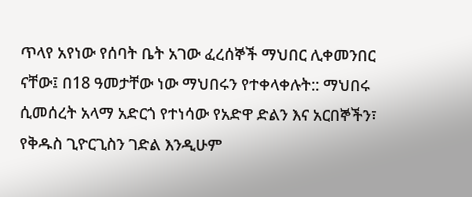ጥላየ አየነው የሰባት ቤት አገው ፈረሰኞች ማህበር ሊቀመንበር ናቸው፤ በ18 ዓመታቸው ነው ማህበሩን የተቀላቀሉት:: ማህበሩ ሲመሰረት አላማ አድርጎ የተነሳው የአድዋ ድልን እና አርበኞችን፣ የቅዱስ ጊዮርጊስን ገድል እንዲሁም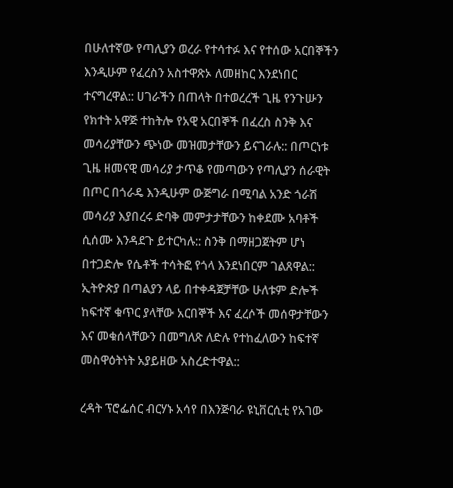በሁለተኛው የጣሊያን ወረራ የተሳተፉ እና የተሰው አርበኞችን እንዲሁም የፈረስን አስተዋጽኦ ለመዘከር እንደነበር ተናግረዋል:: ሀገራችን በጠላት በተወረረች ጊዜ የንጉሡን የክተት አዋጅ ተከትሎ የአዊ አርበኞች በፈረስ ስንቅ እና መሳሪያቸውን ጭነው መዝመታቸውን ይናገራሉ:: በጦርነቱ ጊዜ ዘመናዊ መሳሪያ ታጥቆ የመጣውን የጣሊያን ሰራዊት በጦር በጎራዴ እንዲሁም ውጅግራ በሚባል አንድ ጎራሽ መሳሪያ እያበረሩ ድባቅ መምታታቸውን ከቀደሙ አባቶች ሲሰሙ እንዳደጉ ይተርካሉ:: ስንቅ በማዘጋጀትም ሆነ በተጋድሎ የሴቶች ተሳትፎ የጎላ እንደነበርም ገልጸዋል:: ኢትዮጵያ በጣልያን ላይ በተቀዳጀቻቸው ሁለቱም ድሎች ከፍተኛ ቁጥር ያላቸው አርበኞች እና ፈረሶች መሰዋታቸውን እና መቁሰላቸውን በመግለጽ ለድሉ የተከፈለውን ከፍተኛ መስዋዕትነት አያይዘው አስረድተዋል::

ረዳት ፕሮፌሰር ብርሃኑ አሳየ በእንጅባራ ዩኒቨርሲቲ የአገው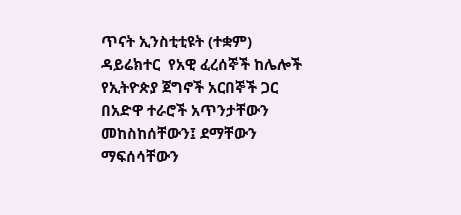ጥናት ኢንስቲቲዩት (ተቋም) ዳይሬክተር  የአዊ ፈረሰኞች ከሌሎች የኢትዮጵያ ጀግኖች አርበኞች ጋር በአድዋ ተራሮች አጥንታቸውን መከስከሰቸውን፤ ደማቸውን ማፍሰሳቸውን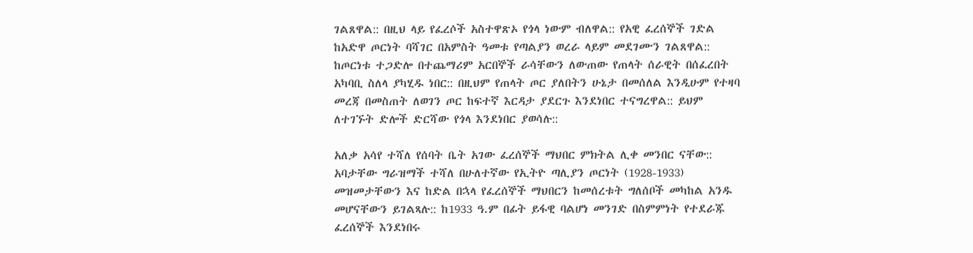ገልጸዋል:: በዚህ ላይ የፈረሶች አስተዋጽኦ የጎላ ነውም ብለዋል:: የአዊ ፈረሰኞች ገድል ከአድዋ ጦርነት ባሻገር በአምስት ዓመቱ የጣልያን ወረራ ላይም መደገሙን ገልጸዋል:: ከጦርነቱ ተጋድሎ በተጨማሪም አርበኞች ራሳቸውን ለውጠው የጠላት ሰራዊት በሰፈረበት አካባቢ ስለላ ያካሂዱ ነበር:: በዚህም የጠላት ጦር ያለበትን ሁኔታ በመሰለል እንዲሁም የተዛባ መረጃ በመስጠት ለወገን ጦር ከፍተኛ እርዳታ ያደርጉ እንደነበር ተናግረዋል:: ይህም ለተገኙት ድሎች ድርሻው የጎላ እንደነበር ያወሳሉ::

አለቃ አሳየ ተሻለ የሰባት ቤት አገው ፈረሰኞች ማህበር ምክትል ሊቀ መንበር ናቸው:: አባታቸው ግራዝማች ተሻለ በሁለተኛው የኢትዮ ጣሊያን ጦርነት (1928-1933) መዝመታቸውን እና ከድል በኋላ የፈረሰኞች ማህበርን ከመሰረቱት ግለሰቦች መካከል አንዱ መሆናቸውን ይገልጻሉ:: ከ1933 ዓ.ም በፊት ይፋዊ ባልሆነ መንገድ በስምምነት የተደራጁ ፈረሰኞች እንደነበሩ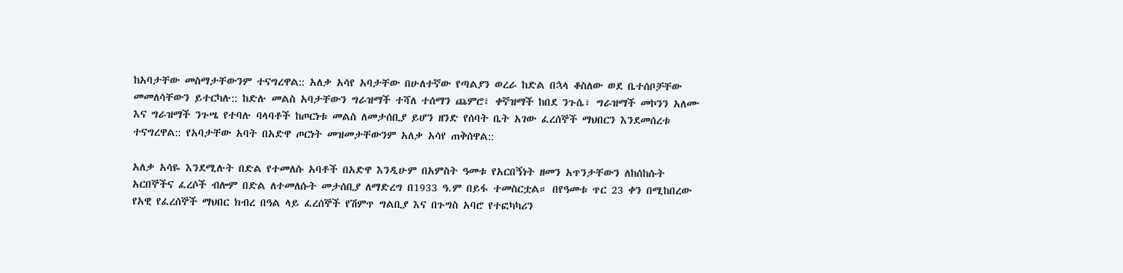ከአባታቸው መስማታቸውንም ተናግረዋል:: አለቃ አሳየ አባታቸው በሁለተኛው የጣልያን ወረራ ከድል በኋላ ቆስለው ወደ ቤተሰቦቻቸው መመለሳቸውን ይተርካሉ:: ከድሉ መልስ አባታቸውን ግራዝማች ተሻለ ተሰማን ጨምሮ፣ ቀኛዝማች ከበደ ንጉሴ፣ ግራዝማች መኮንን አለሙ እና ግራዝማች ንጉሤ የተባሉ ባላባቶች ከጦርነቱ መልስ ለመታሰቢያ ይሆን ዘንድ የሰባት ቤት አገው ፈረሰኞች ማህበርን እንደመሰረቱ ተናግረዋል:: የአባታቸው አባት በአድዋ ጦርነት መዝመታቸውንም አለቃ አሳየ ጠቅሰዋል::

አለቃ አሳዬ እንደሚሉት በድል የተመለሱ አባቶች በአድዋ እንዲሁም በአምስት ዓመቱ የአርበኝነት ዘመን አጥንታቸውን ለከሰከሱት አርበኞችና ፈረሶች ብሎም በድል ለተመለሱት መታሰቢያ ለማድረግ በ1933 ዓ.ም በይፋ ተመስርቷል። በየዓመቱ ጥር 23 ቀን በሚከበረው የአዊ የፈረሰኞች ማህበር ክብረ በዓል ላይ ፈረሰኞች የሽምጥ ግልቢያ እና በጉግስ አባሮ የተፎካካሪን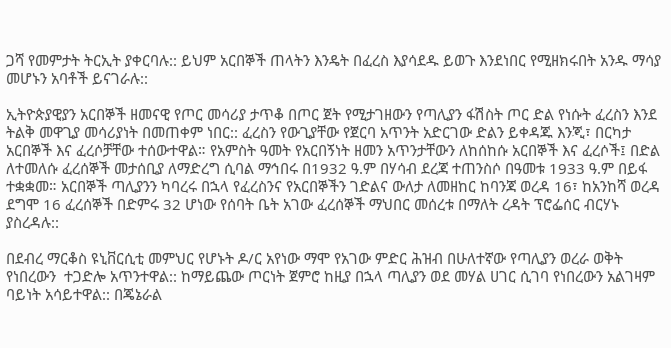ጋሻ የመምታት ትርኢት ያቀርባሉ:: ይህም አርበኞች ጠላትን እንዴት በፈረስ እያሳደዱ ይወጉ እንደነበር የሚዘክሩበት አንዱ ማሳያ መሆኑን አባቶች ይናገራሉ::

ኢትዮጵያዊያን አርበኞች ዘመናዊ የጦር መሳሪያ ታጥቆ በጦር ጀት የሚታገዘውን የጣሊያን ፋሽስት ጦር ድል የነሱት ፈረስን እንደ ትልቅ መዋጊያ መሳሪያነት በመጠቀም ነበር:: ፈረስን የውጊያቸው የጀርባ አጥንት አድርገው ድልን ይቀዳጁ እንጂ፣ በርካታ አርበኞች እና ፈረሶቻቸው ተሰውተዋል። የአምስት ዓመት የአርበኝነት ዘመን አጥንታቸውን ለከሰከሱ አርበኞች እና ፈረሶች፤ በድል ለተመለሱ ፈረሰኞች መታሰቢያ ለማድረግ ሲባል ማኅበሩ በ1932 ዓ.ም በሃሳብ ደረጃ ተጠንስሶ በዓመቱ 1933 ዓ.ም በይፋ ተቋቋመ። አርበኞች ጣሊያንን ካባረሩ በኋላ የፈረስንና የአርበኞችን ገድልና ውለታ ለመዘከር ከባንጃ ወረዳ 16፣ ከአንከሻ ወረዳ ደግሞ 16 ፈረሰኞች በድምሩ 32 ሆነው የሰባት ቤት አገው ፈረሰኞች ማህበር መሰረቱ በማለት ረዳት ፕሮፌሰር ብርሃኑ ያስረዳሉ::

በደብረ ማርቆስ ዩኒቨርሲቲ መምህር የሆኑት ዶ/ር አየነው ማሞ የአገው ምድር ሕዝብ በሁለተኛው የጣሊያን ወረራ ወቅት የነበረውን  ተጋድሎ አጥንተዋል:: ከማይጨው ጦርነት ጀምሮ ከዚያ በኋላ ጣሊያን ወደ መሃል ሀገር ሲገባ የነበረውን አልገዛም ባይነት አሳይተዋል:: በጄኔራል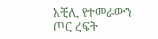አቺሊ የተመራውን ጦር ረፍት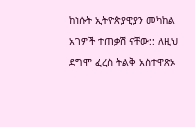ከነሱት ኢትዮጵያዊያን መካከል አገዎች ተጠቃሽ ናቸው:: ለዚህ ደግሞ ፈረስ ትልቅ አስተዋጽኦ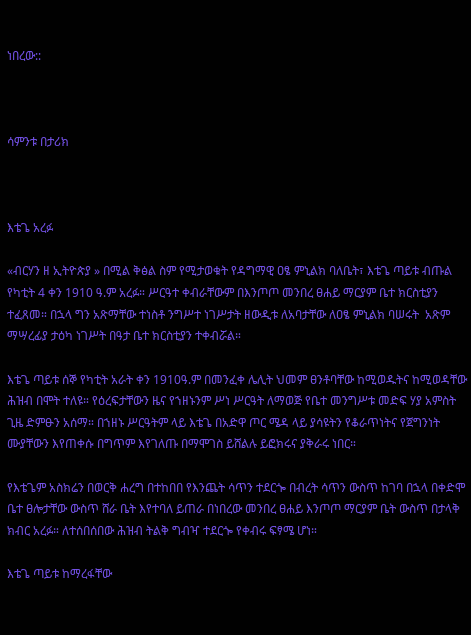ነበረው::



ሳምንቱ በታሪክ



እቴጌ አረፉ

«ብርሃን ዘ ኢትዮጵያ » በሚል ቅፅል ስም የሚታወቁት የዳግማዊ ዐፄ ምኒልክ ባለቤት፣ እቴጌ ጣይቱ ብጡል የካቲት 4 ቀን 1910 ዓ.ም አረፉ። ሥርዓተ ቀብራቸውም በእንጦጦ መንበረ ፀሐይ ማርያም ቤተ ክርስቲያን ተፈጸመ። በኋላ ግን አጽማቸው ተነስቶ ንግሥተ ነገሥታት ዘውዲቱ ለአባታቸው ለዐፄ ምኒልክ ባሠሩት  አጽም ማሣረፊያ ታዕካ ነገሥት በዓታ ቤተ ክርስቲያን ተቀብሯል።

እቴጌ ጣይቱ ሰኞ የካቲት አራት ቀን 1910ዓ.ም በመንፈቀ ሌሊት ህመም ፀንቶባቸው ከሚወዱትና ከሚወዳቸው ሕዝብ በሞት ተለዩ። የዕረፍታቸውን ዜና የኀዘኑንም ሥነ ሥርዓት ለማወጅ የቤተ መንግሥቱ መድፍ ሃያ አምስት ጊዜ ድምፁን አሰማ። በኀዘኑ ሥርዓትም ላይ እቴጌ በአድዋ ጦር ሜዳ ላይ ያሳዩትን የቆራጥነትና የጀግንነት ሙያቸውን እየጠቀሱ በግጥም እየገለጡ በማሞገስ ይሸልሉ ይፎክሩና ያቅራሩ ነበር።

የእቴጌም አስክሬን በወርቅ ሐረግ በተከበበ የእንጨት ሳጥን ተደርጐ በብረት ሳጥን ውስጥ ከገባ በኋላ በቀድሞ ቤተ ፀሎታቸው ውስጥ ሸራ ቤት እየተባለ ይጠራ በነበረው መንበረ ፀሐይ እንጦጦ ማርያም ቤት ውስጥ በታላቅ ክብር አረፉ። ለተሰበሰበው ሕዝብ ትልቅ ግብዣ ተደርጐ የቀብሩ ፍፃሜ ሆነ።

እቴጌ ጣይቱ ከማረፋቸው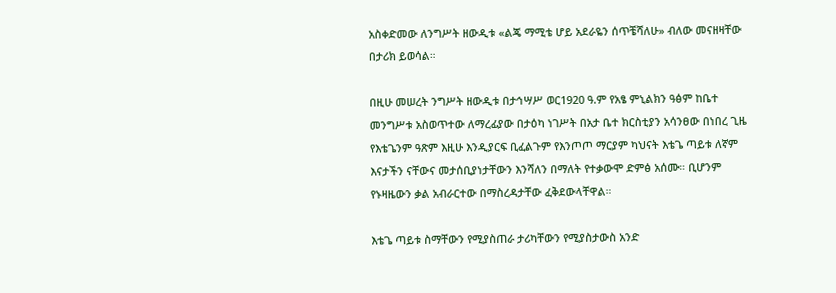አስቀድመው ለንግሥት ዘውዲቱ «ልጄ ማሚቴ ሆይ አደራዬን ሰጥቼሻለሁ» ብለው መናዘዛቸው በታሪክ ይወሳል።

በዚሁ መሠረት ንግሥት ዘውዲቱ በታኅሣሥ ወር1920 ዓ.ም የአፄ ምኒልክን ዓፅም ከቤተ መንግሥቱ አስወጥተው ለማረፊያው በታዕካ ነገሥት በአታ ቤተ ክርስቲያን አሳንፀው በነበረ ጊዜ የእቴጌንም ዓጽም እዚሁ እንዲያርፍ ቢፈልጉም የእንጦጦ ማርያም ካህናት እቴጌ ጣይቱ ለኛም እናታችን ናቸውና መታሰቢያነታቸውን እንሻለን በማለት የተቃውሞ ድምፅ አሰሙ። ቢሆንም የኑዛዜውን ቃል አብራርተው በማስረዳታቸው ፈቅደውላቸዋል።

እቴጌ ጣይቱ ስማቸውን የሚያስጠራ ታሪካቸውን የሚያስታውስ አንድ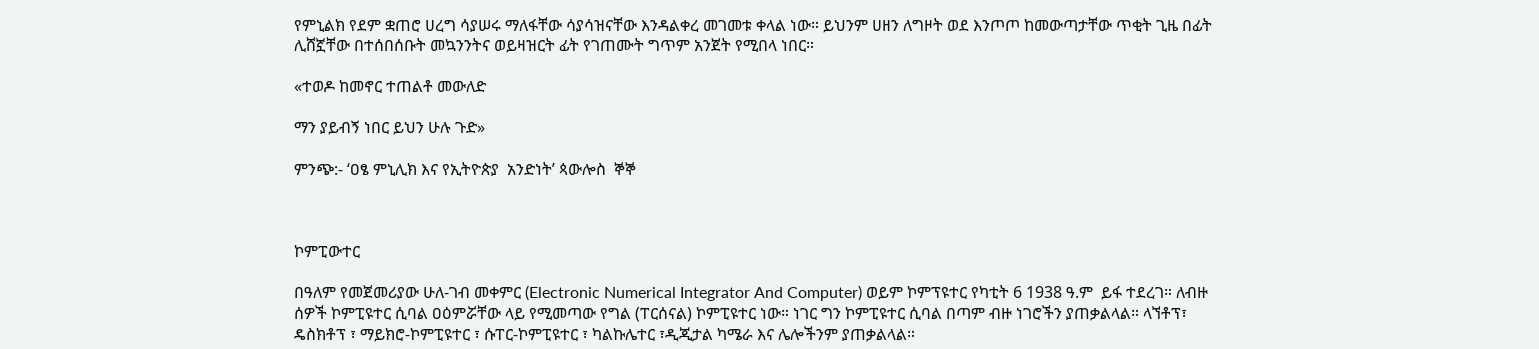የምኒልክ የደም ቋጠሮ ሀረግ ሳያሠሩ ማለፋቸው ሳያሳዝናቸው እንዳልቀረ መገመቱ ቀላል ነው። ይህንም ሀዘን ለግዞት ወደ እንጦጦ ከመውጣታቸው ጥቂት ጊዜ በፊት ሊሸኟቸው በተሰበሰቡት መኳንንትና ወይዛዝርት ፊት የገጠሙት ግጥም አንጀት የሚበላ ነበር።

«ተወዶ ከመኖር ተጠልቶ መውለድ

ማን ያይብኝ ነበር ይህን ሁሉ ጉድ»

ምንጭ:- ‘ዐፄ ምኒሊክ እና የኢትዮጵያ  አንድነት’ ጳውሎስ  ኞኞ



ኮምፒውተር

በዓለም የመጀመሪያው ሁለ-ገብ መቀምር (Electronic Numerical Integrator And Computer) ወይም ኮምፕዩተር የካቲት 6 1938 ዓ.ም  ይፋ ተደረገ። ለብዙ ሰዎች ኮምፒዩተር ሲባል ዐዕምሯቸው ላይ የሚመጣው የግል (ፐርሰናል) ኮምፒዩተር ነው። ነገር ግን ኮምፒዩተር ሲባል በጣም ብዙ ነገሮችን ያጠቃልላል። ላኘቶፕ፣ ዴስክቶፕ ፣ ማይክሮ-ኮምፒዩተር ፣ ሱፐር-ኮምፒዩተር ፣ ካልኩሌተር ፣ዲጂታል ካሜራ እና ሌሎችንም ያጠቃልላል።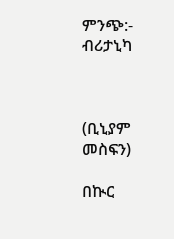ምንጭ:- ብሪታኒካ



(ቢኒያም መስፍን)

በኲር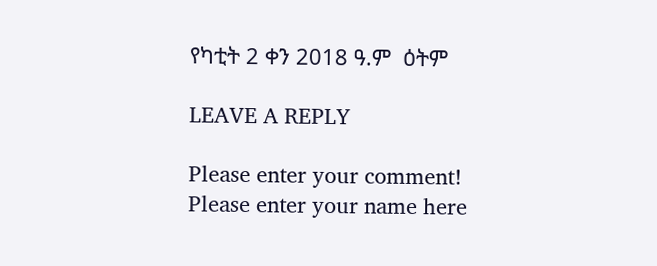የካቲት 2 ቀን 2018 ዓ.ም  ዕትም

LEAVE A REPLY

Please enter your comment!
Please enter your name here